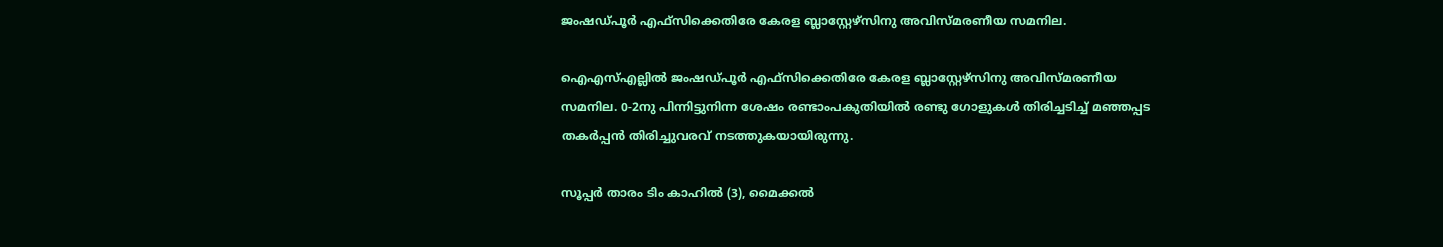ജംഷഡ്പൂര്‍ എഫ്‌സിക്കെതിരേ കേരള ബ്ലാസ്റ്റേഴ്‌സിനു അവിസ്മരണീയ സമനില.

ഐഎസ്എല്ലില്‍ ജംഷഡ്പൂര്‍ എഫ്‌സിക്കെതിരേ കേരള ബ്ലാസ്റ്റേഴ്‌സിനു അവിസ്മരണീയ സമനില. 0-2നു പിന്നിട്ടുനിന്ന ശേഷം രണ്ടാംപകുതിയില്‍ രണ്ടു ഗോളുകള്‍ തിരിച്ചടിച്ച് മഞ്ഞപ്പട തകര്‍പ്പന്‍ തിരിച്ചുവരവ് നടത്തുകയായിരുന്നു.

സൂപ്പര്‍ താരം ടിം കാഹില്‍ (3), മൈക്കല്‍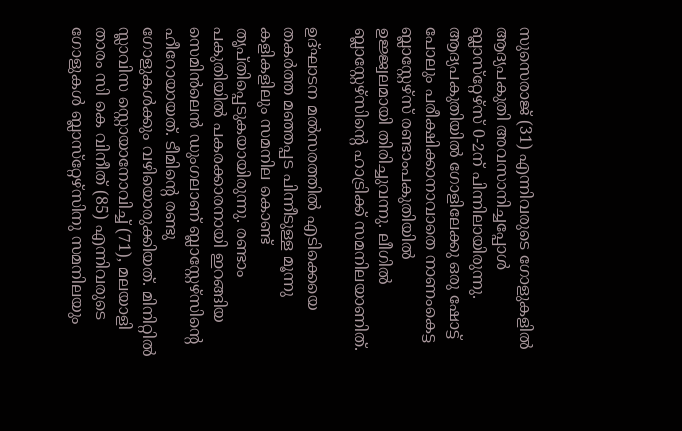സുസെരാജ് (31) എന്നിവരുടെ ഗോളുകളില്‍ ആദ്യപകുതി അവസാനിച്ചപ്പോള്‍ ബ്ലാസ്‌റ്റേഴ്‌സ് 0-2ന് പിന്നിലായിരുന്നു. ആദ്യപകുതിയില്‍ ഗോളിലേക്കു ഒരു ഷോട്ട് പോലും പരീക്ഷിക്കാനാവാതെ നാണംകെട്ട ബ്ലാസ്റ്റേഴ്‌സ് രണ്ടാംപകുതിയില്‍ ഉജ്ജ്വലമായി തിരിച്ചുവന്നു. ലീഗില്‍ ബ്ലാസ്റ്റേഴ്‌സിന്റെ ഹാട്രിക്ക് സമനിലയാണിത്.

ഉദ്ഘാടന മല്‍സരത്തില്‍ എടിക്കെയെ തകര്‍ത്ത മഞ്ഞപ്പട പിന്നീടുള്ള മൂന്നു കളികളിലും സമനില കൊണ്ട് തൃപ്തിപ്പെടുകയായിരുന്നു. രണ്ടാം പകുതിയില്‍ പകരക്കാരനായി ഇറങ്ങിയ സെമിന്‍ലെന്‍ ഡുംഗലാണ് ബ്ലാസ്റ്റേഴ്‌സിന്റെ ഹീറോയായത്. ടീമിന്റെ രണ്ടു ഗോളുകള്‍ക്കും വഴിയൊരുക്കിയത്. മിനിറ്റില്‍ സ്ലാവിസ സ്റ്റൊയാനോവിച്ച് (71), മലയാളി താരം സി കെ വിനീത് (85) എന്നിവരുടെ ഗോളുകള്‍ ബ്ലാസ്‌റ്റേഴ്‌സിനു സമനിലയും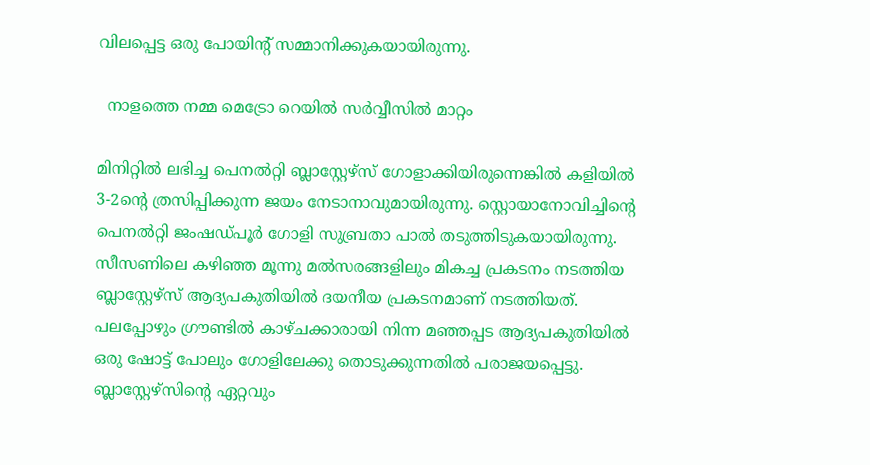വിലപ്പെട്ട ഒരു പോയിന്റ് സമ്മാനിക്കുകയായിരുന്നു.

  നാളത്തെ നമ്മ മെട്രോ റെയിൽ സർവ്വീസിൽ മാറ്റം

മിനിറ്റില്‍ ലഭിച്ച പെനല്‍റ്റി ബ്ലാസ്റ്റേഴ്‌സ് ഗോളാക്കിയിരുന്നെങ്കില്‍ കളിയില്‍ 3-2ന്റെ ത്രസിപ്പിക്കുന്ന ജയം നേടാനാവുമായിരുന്നു. സ്റ്റൊയാനോവിച്ചിന്റെ പെനല്‍റ്റി ജംഷഡ്പൂര്‍ ഗോളി സുബ്രതാ പാല്‍ തടുത്തിടുകയായിരുന്നു. സീസണിലെ കഴിഞ്ഞ മൂന്നു മല്‍സരങ്ങളിലും മികച്ച പ്രകടനം നടത്തിയ ബ്ലാസ്റ്റേഴ്‌സ് ആദ്യപകുതിയില്‍ ദയനീയ പ്രകടനമാണ് നടത്തിയത്. പലപ്പോഴും ഗ്രൗണ്ടില്‍ കാഴ്ചക്കാരായി നിന്ന മഞ്ഞപ്പട ആദ്യപകുതിയില്‍ ഒരു ഷോട്ട് പോലും ഗോളിലേക്കു തൊടുക്കുന്നതില്‍ പരാജയപ്പെട്ടു. ബ്ലാസ്റ്റേഴ്‌സിന്റെ ഏറ്റവും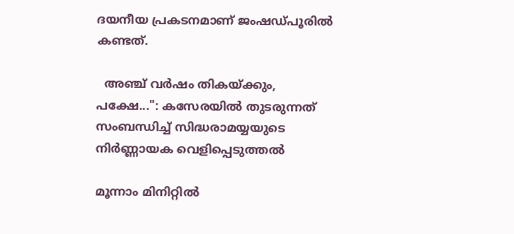ദയനീയ പ്രകടനമാണ് ജംഷഡ്പൂരില്‍ കണ്ടത്.

  അഞ്ച് വർഷം തികയ്ക്കും, പക്ഷേ...": കസേരയിൽ തുടരുന്നത് സംബന്ധിച്ച് സിദ്ധരാമയ്യയുടെ നിർണ്ണായക വെളിപ്പെടുത്തൽ

മൂന്നാം മിനിറ്റില്‍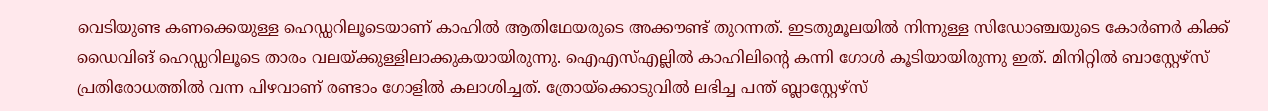വെടിയുണ്ട കണക്കെയുള്ള ഹെഡ്ഡറിലൂടെയാണ് കാഹില്‍ ആതിഥേയരുടെ അക്കൗണ്ട് തുറന്നത്. ഇടതുമൂലയില്‍ നിന്നുള്ള സിഡോഞ്ചയുടെ കോര്‍ണര്‍ കിക്ക് ഡൈവിങ് ഹെഡ്ഡറിലൂടെ താരം വലയ്ക്കുള്ളിലാക്കുകയായിരുന്നു. ഐഎസ്എല്ലില്‍ കാഹിലിന്റെ കന്നി ഗോള്‍ കൂടിയായിരുന്നു ഇത്. മിനിറ്റില്‍ ബാസ്റ്റേഴ്‌സ് പ്രതിരോധത്തില്‍ വന്ന പിഴവാണ് രണ്ടാം ഗോളില്‍ കലാശിച്ചത്. ത്രോയ്‌ക്കൊടുവില്‍ ലഭിച്ച പന്ത് ബ്ലാസ്റ്റേഴ്‌സ്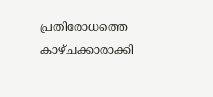പ്രതിരോധത്തെ കാഴ്ചക്കാരാക്കി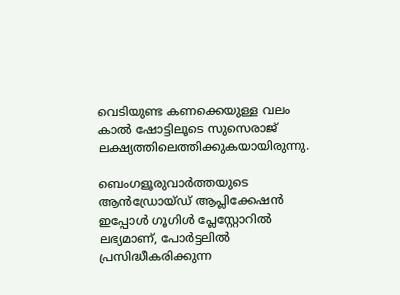വെടിയുണ്ട കണക്കെയുള്ള വലം കാല്‍ ഷോട്ടിലൂടെ സുസെരാജ് ലക്ഷ്യത്തിലെത്തിക്കുകയായിരുന്നു.

ബെംഗളൂരുവാർത്തയുടെ ആൻഡ്രോയ്ഡ് ആപ്ലിക്കേഷൻ ഇപ്പോൾ ഗൂഗിൾ പ്ലേസ്റ്റോറിൽ ലഭ്യമാണ്, പോർട്ടലിൽ പ്രസിദ്ധീകരിക്കുന്ന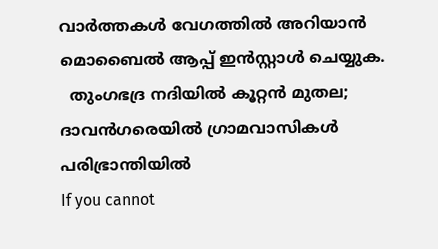വാർത്തകൾ വേഗത്തിൽ അറിയാൻ മൊബൈൽ ആപ്പ് ഇൻസ്റ്റാൾ ചെയ്യുക.
  തുംഗഭദ്ര നദിയിൽ കൂറ്റൻ മുതല; ദാവൻഗരെയിൽ ഗ്രാമവാസികൾ പരിഭ്രാന്തിയിൽ
If you cannot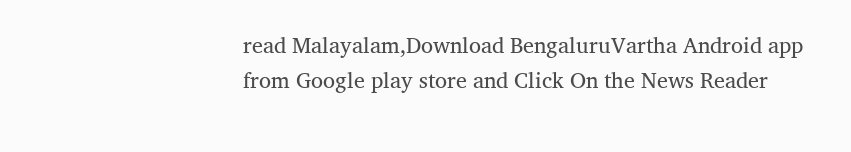read Malayalam,Download BengaluruVartha Android app from Google play store and Click On the News Reader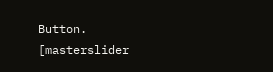Button. [masterslider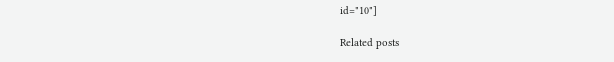id="10"]

Related posts